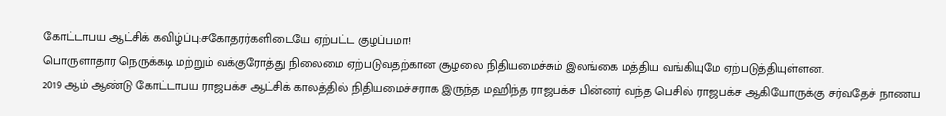கோட்டாபய ஆட்சிக் கவிழ்ப்பு:சகோதரர்களிடையே ஏற்பட்ட குழப்பமா!
பொருளாதார நெருக்கடி மற்றும் வக்குரோத்து நிலைமை ஏற்படுவதற்கான சூழலை நிதியமைச்சும் இலங்கை மத்திய வங்கியுமே ஏற்படுத்தியுள்ளன.
2019 ஆம் ஆண்டு கோட்டாபய ராஜபக்ச ஆட்சிக் காலத்தில் நிதியமைச்சராக இருந்த மஹிந்த ராஜபக்ச பின்னர் வந்த பெசில் ராஜபக்ச ஆகியோருக்கு சர்வதேச் நாணய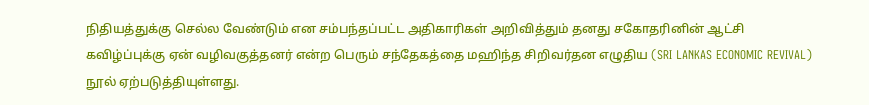நிதியத்துக்கு செல்ல வேண்டும் என சம்பந்தப்பட்ட அதிகாரிகள் அறிவித்தும் தனது சகோதரினின் ஆட்சி கவிழ்ப்புக்கு ஏன் வழிவகுத்தனர் என்ற பெரும் சந்தேகத்தை மஹிந்த சிறிவர்தன எழுதிய (SRI LANKAS ECONOMIC REVIVAL) நூல் ஏற்படுத்தியுள்ளது.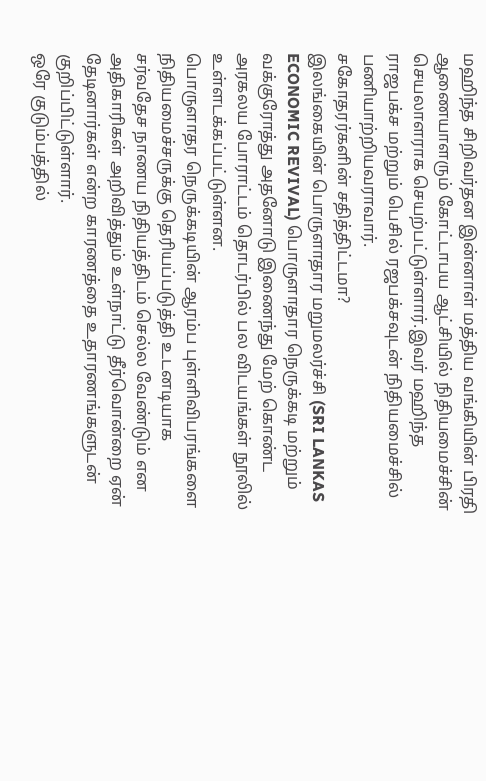மஹிந்த சிறிவர்தன இன்னாள் மத்திய வங்கியின் பிரதி ஆணையாளரும் கோட்டாபய ஆட்சியில் நிதியமைச்சின் செயலாளராக செயற்பட்டுள்ளார்.இவர் மஹிந்த ராஜபக்ச மற்றும் பெசில் ரஜபக்சவுடன் நிதியமைச்சில் பணியாற்றியவராவார்.
சகோதரர்களின் சதித்திட்டமா?
இலங்கையின் பொருளாதார மறுமலர்ச்சி (SRI LANKAS ECONOMIC REVIVAL) பொருளாதார நெருக்கடி மற்றும் வக்குரோத்து அதனோடு இணைந்து மேற் கொண்ட அரகலய போராட்டம் தொடர்பில் பல விடயங்கள் நூலில் உள்ளடக்கப்பட்டுள்ளன.
பொருளாதர நெருக்கடியின் ஆரம்ப புள்ளிவிபரங்களை நிதியமைச்சருக்கு தெரியப்படுத்தி உடனடியாக சர்வதேச நாணய நிதியத்திடம் செல்ல வேண்டும் என அதிகாரிகள் அறிவித்தும் உள்நாட்டு தீர்வொன்றை ஏன் தேடினார்கள் என்ற காரணத்தை உதாரணங்களுடன் குறிப்பிட்டுள்ளார்.
ஒரே குடும்பத்தில்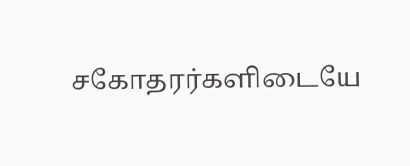சகோதரர்களிடையே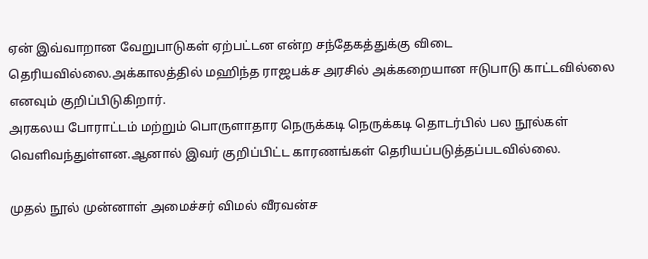ஏன் இவ்வாறான வேறுபாடுகள் ஏற்பட்டன என்ற சந்தேகத்துக்கு விடை தெரியவில்லை.அக்காலத்தில் மஹிந்த ராஜபக்ச அரசில் அக்கறையான ஈடுபாடு காட்டவில்லை எனவும் குறிப்பிடுகிறார்.
அரகலய போராட்டம் மற்றும் பொருளாதார நெருக்கடி நெருக்கடி தொடர்பில் பல நூல்கள் வெளிவந்துள்ளன.ஆனால் இவர் குறிப்பிட்ட காரணங்கள் தெரியப்படுத்தப்படவில்லை.

முதல் நூல் முன்னாள் அமைச்சர் விமல் வீரவன்ச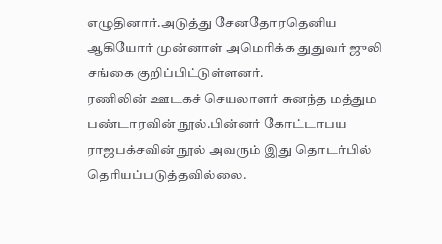எழுதினார்.அடுத்து சேனதோரதெனிய ஆகியோர் முன்னாள் அமெரிக்க துதுவர் ஜுலி சங்கை குறிப்பிட்டுள்ளனர்.
ரணிலின் ஊடகச் செயலாளர் சுனந்த மத்தும பண்டாரவின் நூல்.பின்னர் கோட்டாபய ராஜபக்சவின் நூல் அவரும் இது தொடர்பில் தெரியப்படுத்தவில்லை.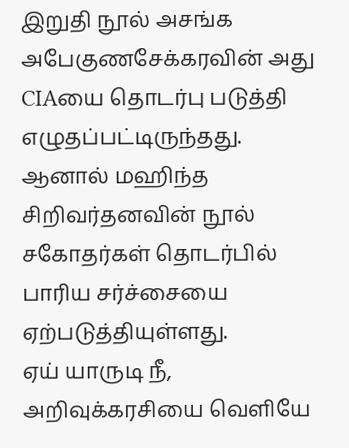இறுதி நூல் அசங்க அபேகுணசேக்கரவின் அது CIAயை தொடர்பு படுத்தி எழுதப்பட்டிருந்தது. ஆனால் மஹிந்த சிறிவர்தனவின் நூல் சகோதர்கள் தொடர்பில் பாரிய சர்ச்சையை ஏற்படுத்தியுள்ளது.
ஏய் யாருடி நீ, அறிவுக்கரசியை வெளியே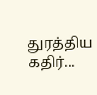துரத்திய கதிர்...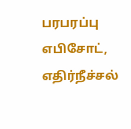பரபரப்பு எபிசோட், எதிர்நீச்சல்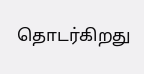தொடர்கிறது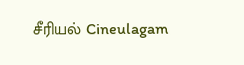சீரியல் Cineulagam